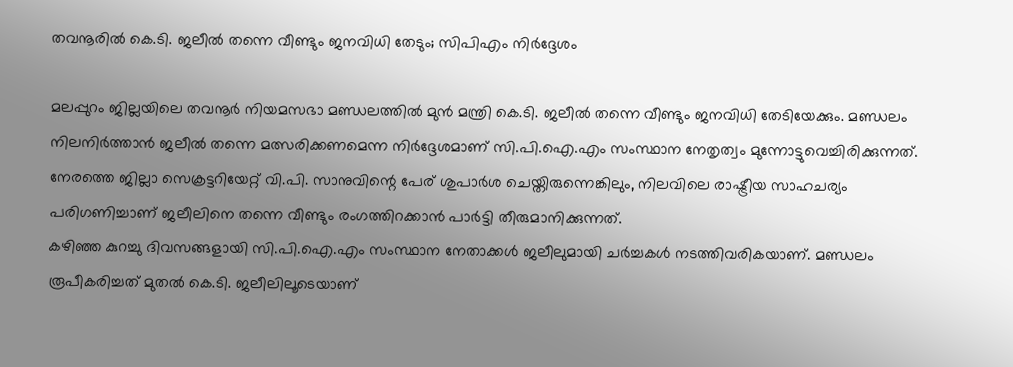തവനൂരിൽ കെ.ടി. ജലീൽ തന്നെ വീണ്ടും ജനവിധി തേടും; സിപിഎം നിർദ്ദേശം

മലപ്പുറം ജില്ലയിലെ തവനൂർ നിയമസഭാ മണ്ഡലത്തിൽ മുൻ മന്ത്രി കെ.ടി. ജലീൽ തന്നെ വീണ്ടും ജനവിധി തേടിയേക്കും. മണ്ഡലം നിലനിർത്താൻ ജലീൽ തന്നെ മത്സരിക്കണമെന്ന നിർദ്ദേശമാണ് സി.പി.ഐ.എം സംസ്ഥാന നേതൃത്വം മുന്നോട്ടുവെച്ചിരിക്കുന്നത്. നേരത്തെ ജില്ലാ സെക്രട്ടറിയേറ്റ് വി.പി. സാനുവിന്റെ പേര് ശുപാർശ ചെയ്തിരുന്നെങ്കിലും, നിലവിലെ രാഷ്ട്രീയ സാഹചര്യം പരിഗണിച്ചാണ് ജലീലിനെ തന്നെ വീണ്ടും രംഗത്തിറക്കാൻ പാർട്ടി തീരുമാനിക്കുന്നത്.
കഴിഞ്ഞ കുറച്ചു ദിവസങ്ങളായി സി.പി.ഐ.എം സംസ്ഥാന നേതാക്കൾ ജലീലുമായി ചർച്ചകൾ നടത്തിവരികയാണ്. മണ്ഡലം രൂപീകരിച്ചത് മുതൽ കെ.ടി. ജലീലിലൂടെയാണ്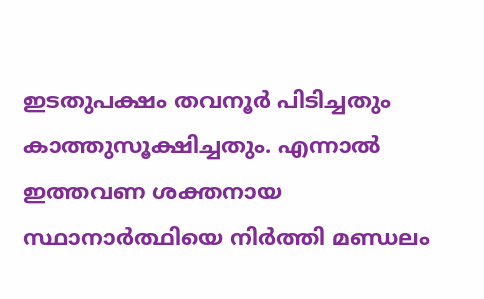ഇടതുപക്ഷം തവനൂർ പിടിച്ചതും കാത്തുസൂക്ഷിച്ചതും. എന്നാൽ ഇത്തവണ ശക്തനായ സ്ഥാനാർത്ഥിയെ നിർത്തി മണ്ഡലം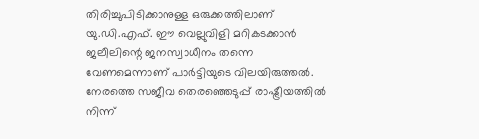തിരിച്ചുപിടിക്കാനുള്ള ഒരുക്കത്തിലാണ് യു.ഡി.എഫ്. ഈ വെല്ലുവിളി മറികടക്കാൻ ജലീലിന്റെ ജനസ്വാധീനം തന്നെ വേണമെന്നാണ് പാർട്ടിയുടെ വിലയിരുത്തൽ.
നേരത്തെ സജീവ തെരഞ്ഞെടുപ്പ് രാഷ്ട്രീയത്തിൽ നിന്ന്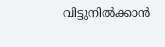വിട്ടുനിൽക്കാൻ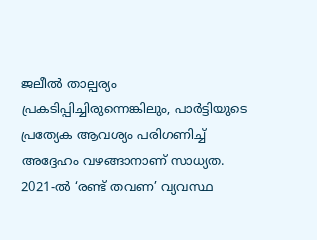ജലീൽ താല്പര്യം പ്രകടിപ്പിച്ചിരുന്നെങ്കിലും, പാർട്ടിയുടെ പ്രത്യേക ആവശ്യം പരിഗണിച്ച് അദ്ദേഹം വഴങ്ങാനാണ് സാധ്യത. 2021-ൽ ‘രണ്ട് തവണ’ വ്യവസ്ഥ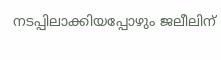നടപ്പിലാക്കിയപ്പോഴും ജലീലിന്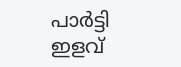പാർട്ടി ഇളവ്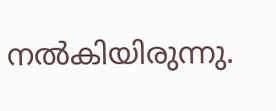നൽകിയിരുന്നു.